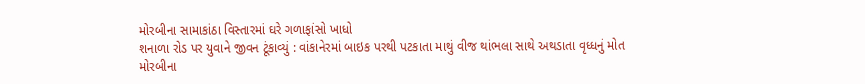મોરબીના સામાકાંઠા વિસ્તારમાં ઘરે ગળાફાંસો ખાધો
શનાળા રોડ પર યુવાને જીવન ટૂંકાવ્યું : વાંકાનેરમાં બાઇક પરથી પટકાતા માથું વીજ થાંભલા સાથે અથડાતા વૃધ્ધનું મોત
મોરબીના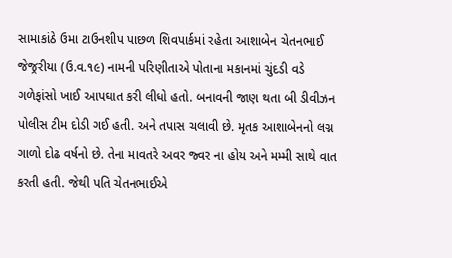સામાકાંઠે ઉમા ટાઉનશીપ પાછળ શિવપાર્કમાં રહેતા આશાબેન ચેતનભાઈ જેજ્રરીયા (ઉ.વ.૧૯) નામની પરિણીતાએ પોતાના મકાનમાં ચુંદડી વડે ગળેફાંસો ખાઈ આપઘાત કરી લીધો હતો. બનાવની જાણ થતા બી ડીવીઝન પોલીસ ટીમ દોડી ગઈ હતી. અને તપાસ ચલાવી છે. મૃતક આશાબેનનો લગ્ન ગાળો દોઢ વર્ષનો છે. તેના માવતરે અવર જ્વર ના હોય અને મમ્મી સાથે વાત કરતી હતી. જેથી પતિ ચેતનભાઈએ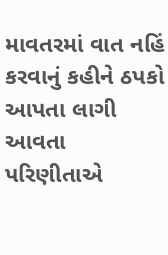માવતરમાં વાત નહિં કરવાનું કહીને ઠપકો આપતા લાગી આવતા પરિણીતાએ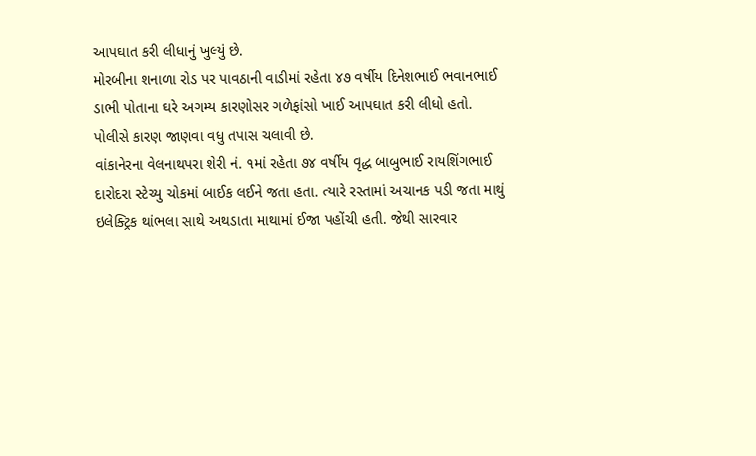આપઘાત કરી લીધાનું ખુલ્યું છે.
મોરબીના શનાળા રોડ પર પાવઠાની વાડીમાં રહેતા ૪૭ વર્ષીય દિનેશભાઈ ભવાનભાઈ ડાભી પોતાના ઘરે અગમ્ય કારણોસર ગળેફાંસો ખાઈ આપઘાત કરી લીધો હતો. પોલીસે કારણ જાણવા વધુ તપાસ ચલાવી છે.
વાંકાનેરના વેલનાથપરા શેરી નં. ૧માં રહેતા ૭૪ વર્ષીય વૃદ્ધ બાબુભાઈ રાયશિંગભાઈ દારોદરા સ્ટેચ્યુ ચોકમાં બાઈક લઈને જતા હતા. ત્યારે રસ્તામાં અચાનક પડી જતા માથું ઇલેક્ટ્રિક થાંભલા સાથે અથડાતા માથામાં ઈજા પહોંચી હતી. જેથી સારવાર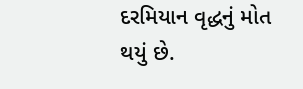દરમિયાન વૃદ્ધનું મોત થયું છે.